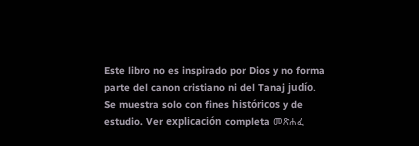Este libro no es inspirado por Dios y no forma parte del canon cristiano ni del Tanaj judío. Se muestra solo con fines históricos y de estudio. Ver explicación completa መጽሐፈ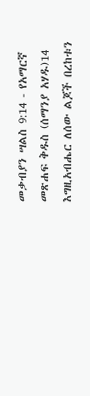መቃብያን ሣልስ 9:14 - የአማርኛ መጽሐፍ ቅዱስ (ሰማንያ አሃዱ)14 እግዚአብሔር ለሰው ልጆች በረከቱን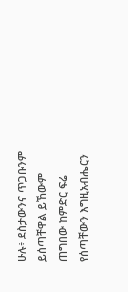ሁሉ፥ ደስታውንና ጥጋቡንም ይሰጣቸዋል ይኸውም ጠግበው ከምድር ፍሬ የሰጣቸውን እግዚአብሔርን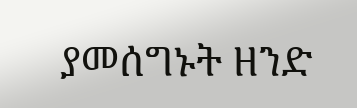ያመሰግኑት ዘንድ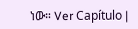ነው። Ver Capítulo |